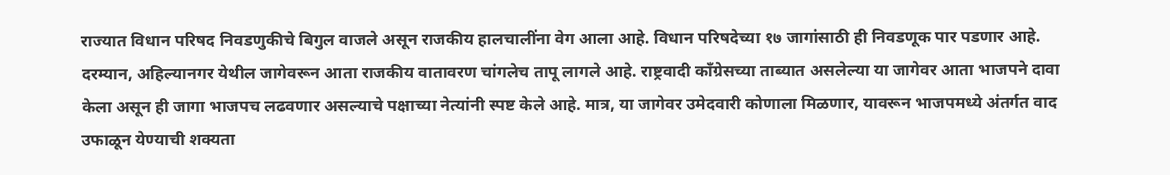राज्यात विधान परिषद निवडणुकीचे बिगुल वाजले असून राजकीय हालचालींना वेग आला आहे. विधान परिषदेच्या १७ जागांसाठी ही निवडणूक पार पडणार आहे. दरम्यान, अहिल्यानगर येथील जागेवरून आता राजकीय वातावरण चांगलेच तापू लागले आहे. राष्ट्रवादी काँग्रेसच्या ताब्यात असलेल्या या जागेवर आता भाजपने दावा केला असून ही जागा भाजपच लढवणार असल्याचे पक्षाच्या नेत्यांनी स्पष्ट केले आहे. मात्र, या जागेवर उमेदवारी कोणाला मिळणार, यावरून भाजपमध्ये अंतर्गत वाद उफाळून येण्याची शक्यता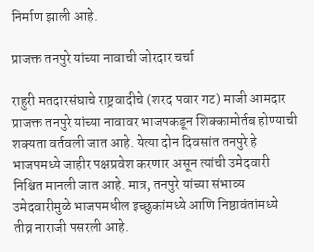निर्माण झाली आहे.

प्राजक्त तनपुरे यांच्या नावाची जोरदार चर्चा

राहुरी मतदारसंघाचे राष्ट्रवादीचे (शरद पवार गट) माजी आमदार प्राजक्त तनपुरे यांच्या नावावर भाजपकडून शिक्कामोर्तब होण्याची शक्यता वर्तवली जात आहे. येत्या दोन दिवसांत तनपुरे हे भाजपमध्ये जाहीर पक्षप्रवेश करणार असून त्यांची उमेदवारी निश्चित मानली जात आहे. मात्र, तनपुरे यांच्या संभाव्य उमेदवारीमुळे भाजपमधील इच्छुकांमध्ये आणि निष्ठावंतांमध्ये तीव्र नाराजी पसरली आहे.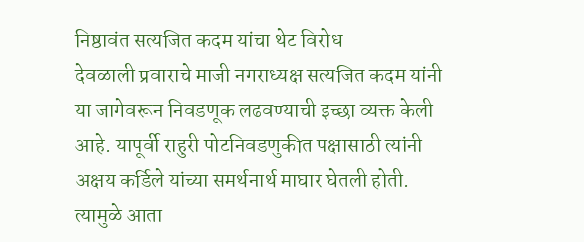निष्ठावंत सत्यजित कदम यांचा थेट विरोध
देवळाली प्रवाराचे माजी नगराध्यक्ष सत्यजित कदम यांनी या जागेवरून निवडणूक लढवण्याची इच्छा व्यक्त केली आहे. यापूर्वी राहुरी पोटनिवडणुकीत पक्षासाठी त्यांनी अक्षय कर्डिले यांच्या समर्थनार्थ माघार घेतली होती. त्यामुळे आता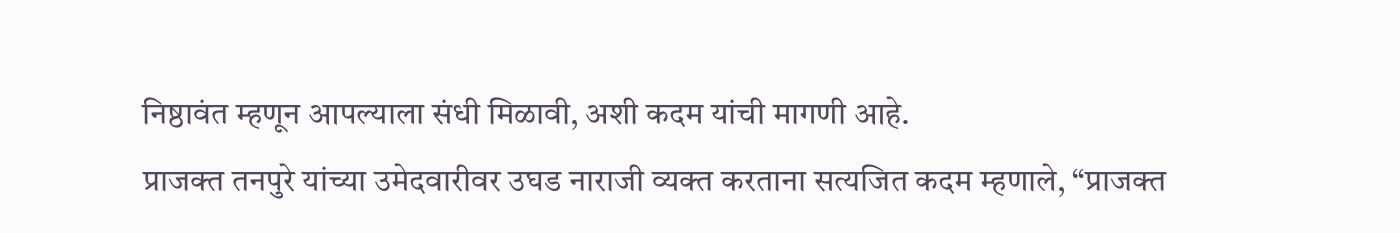निष्ठावंत म्हणून आपल्याला संधी मिळावी, अशी कदम यांची मागणी आहे.
प्राजक्त तनपुरे यांच्या उमेदवारीवर उघड नाराजी व्यक्त करताना सत्यजित कदम म्हणाले, “प्राजक्त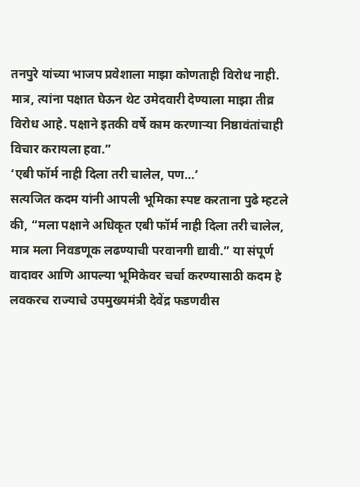तनपुरे यांच्या भाजप प्रवेशाला माझा कोणताही विरोध नाही. मात्र, त्यांना पक्षात घेऊन थेट उमेदवारी देण्याला माझा तीव्र विरोध आहे. पक्षाने इतकी वर्षे काम करणाऱ्या निष्ठावंतांचाही विचार करायला हवा.”
‘एबी फॉर्म नाही दिला तरी चालेल, पण…’
सत्यजित कदम यांनी आपली भूमिका स्पष्ट करताना पुढे म्हटले की, “मला पक्षाने अधिकृत एबी फॉर्म नाही दिला तरी चालेल, मात्र मला निवडणूक लढण्याची परवानगी द्यावी.” या संपूर्ण वादावर आणि आपल्या भूमिकेवर चर्चा करण्यासाठी कदम हे लवकरच राज्याचे उपमुख्यमंत्री देवेंद्र फडणवीस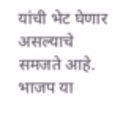यांची भेट घेणार असल्याचे समजते आहे.
भाजप या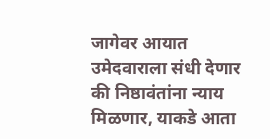जागेवर आयात उमेदवाराला संधी देणार की निष्ठावंतांना न्याय मिळणार, याकडे आता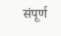संपूर्ण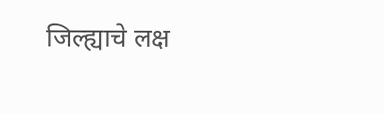जिल्ह्याचे लक्ष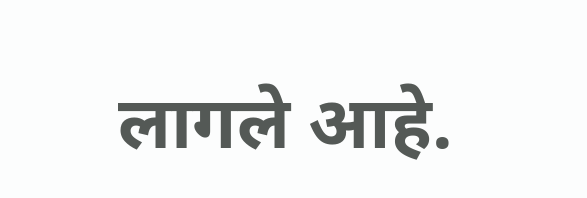लागले आहे.